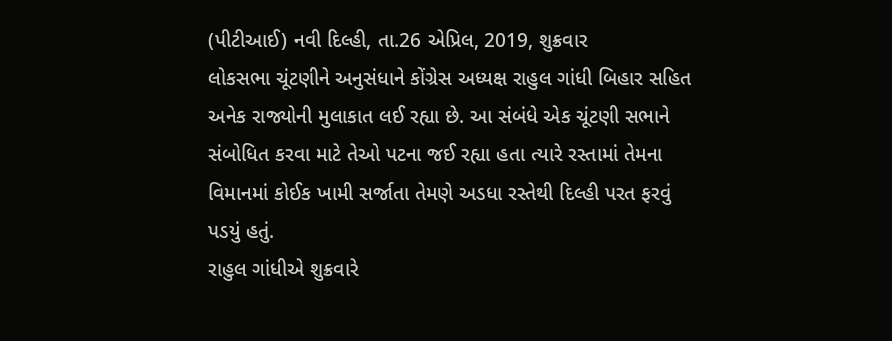(પીટીઆઈ) નવી દિલ્હી, તા.26 એપ્રિલ, 2019, શુક્રવાર
લોકસભા ચૂંટણીને અનુસંધાને કોંગ્રેસ અધ્યક્ષ રાહુલ ગાંધી બિહાર સહિત અનેક રાજ્યોની મુલાકાત લઈ રહ્યા છે. આ સંબંધે એક ચૂંટણી સભાને સંબોધિત કરવા માટે તેઓ પટના જઈ રહ્યા હતા ત્યારે રસ્તામાં તેમના વિમાનમાં કોઈક ખામી સર્જાતા તેમણે અડધા રસ્તેથી દિલ્હી પરત ફરવું પડયું હતું.
રાહુલ ગાંધીએ શુક્રવારે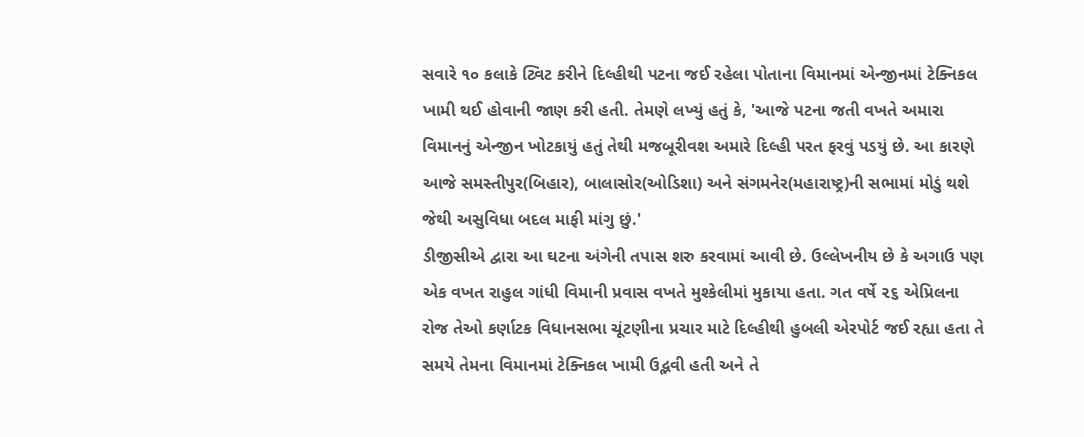સવારે ૧૦ કલાકે ટ્વિટ કરીને દિલ્હીથી પટના જઈ રહેલા પોતાના વિમાનમાં એન્જીનમાં ટેક્નિકલ ખામી થઈ હોવાની જાણ કરી હતી. તેમણે લખ્યું હતું કે, 'આજે પટના જતી વખતે અમારા વિમાનનું એન્જીન ખોટકાયું હતું તેથી મજબૂરીવશ અમારે દિલ્હી પરત ફરવું પડયું છે. આ કારણે આજે સમસ્તીપુર(બિહાર), બાલાસોર(ઓડિશા) અને સંગમનેર(મહારાષ્ટ્ર)ની સભામાં મોડું થશે જેથી અસુવિધા બદલ માફી માંગુ છું.'
ડીજીસીએ દ્વારા આ ઘટના અંગેની તપાસ શરુ કરવામાં આવી છે. ઉલ્લેખનીય છે કે અગાઉ પણ એક વખત રાહુલ ગાંધી વિમાની પ્રવાસ વખતે મુશ્કેલીમાં મુકાયા હતા. ગત વર્ષે ૨૬ એપ્રિલના રોજ તેઓ કર્ણાટક વિધાનસભા ચૂંટણીના પ્રચાર માટે દિલ્હીથી હુબલી એરપોર્ટ જઈ રહ્યા હતા તે સમયે તેમના વિમાનમાં ટેક્નિકલ ખામી ઉદ્ભવી હતી અને તે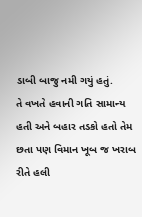ડાબી બાજુ નમી ગયું હતું.
તે વખતે હવાની ગતિ સામાન્ય હતી અને બહાર તડકો હતો તેમ છતા પણ વિમાન ખૂબ જ ખરાબ રીતે હલી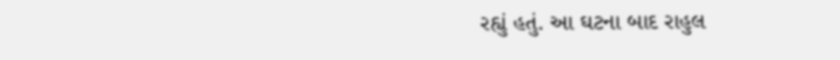રહ્યું હતું. આ ઘટના બાદ રાહુલ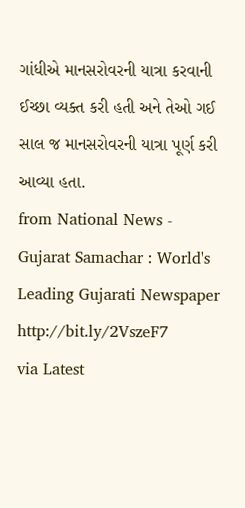ગાંધીએ માનસરોવરની યાત્રા કરવાની ઈચ્છા વ્યક્ત કરી હતી અને તેઓ ગઈ સાલ જ માનસરોવરની યાત્રા પૂર્ણ કરી આવ્યા હતા.
from National News - Gujarat Samachar : World's Leading Gujarati Newspaper http://bit.ly/2VszeF7
via Latest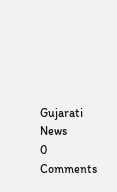Gujarati News
0 Comments